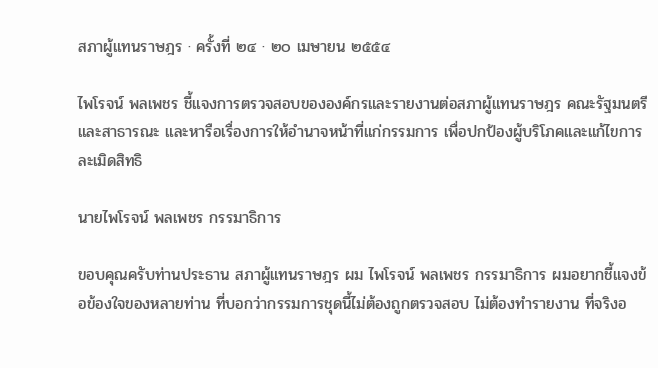สภาผู้แทนราษฎร · ครั้งที่ ๒๔ · ๒๐ เมษายน ๒๕๕๔

ไพโรจน์ พลเพชร ชี้แจงการตรวจสอบขององค์กรและรายงานต่อสภาผู้แทนราษฎร คณะรัฐมนตรี และสาธารณะ และหารือเรื่องการให้อํานาจหน้าที่แก่กรรมการ เพื่อปกป้องผู้บริโภคและแก้ไขการละเมิดสิทธิ

นายไพโรจน์ พลเพชร กรรมาธิการ

ขอบคุณครับท่านประธาน สภาผู้แทนราษฎร ผม ไพโรจน์ พลเพชร กรรมาธิการ ผมอยากชี้แจงข้อข้องใจของหลายท่าน ที่บอกว่ากรรมการชุดนี้ไม่ต้องถูกตรวจสอบ ไม่ต้องทํารายงาน ที่จริงอ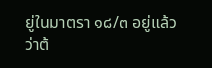ยู่ในมาตรา ๑๘/๓ อยู่แล้ว ว่าต้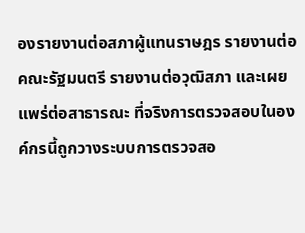องรายงานต่อสภาผู้แทนราษฎร รายงานต่อคณะรัฐมนตรี รายงานต่อวุฒิสภา และเผยแพร่ต่อสาธารณะ ที่จริงการตรวจสอบในองค์กรนี้ถูกวางระบบการตรวจสอ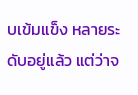บเข้มแข็ง หลายระดับอยู่แล้ว แต่ว่าจ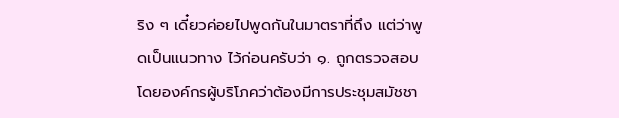ริง ๆ เดี๋ยวค่อยไปพูดกันในมาตราที่ถึง แต่ว่าพูดเป็นแนวทาง ไว้ก่อนครับว่า ๑. ถูกตรวจสอบโดยองค์กรผู้บริโภคว่าต้องมีการประชุมสมัชชา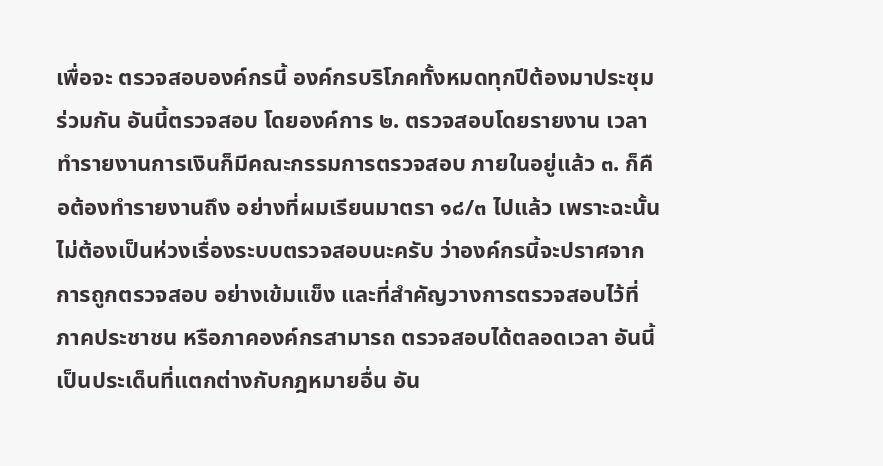เพื่อจะ ตรวจสอบองค์กรนี้ องค์กรบริโภคทั้งหมดทุกปีต้องมาประชุมร่วมกัน อันนี้ตรวจสอบ โดยองค์การ ๒. ตรวจสอบโดยรายงาน เวลาทํารายงานการเงินก็มีคณะกรรมการตรวจสอบ ภายในอยู่แล้ว ๓. ก็คือต้องทํารายงานถึง อย่างที่ผมเรียนมาตรา ๑๘/๓ ไปแล้ว เพราะฉะนั้น ไม่ต้องเป็นห่วงเรื่องระบบตรวจสอบนะครับ ว่าองค์กรนี้จะปราศจากการถูกตรวจสอบ อย่างเข้มแข็ง และที่สําคัญวางการตรวจสอบไว้ที่ภาคประชาชน หรือภาคองค์กรสามารถ ตรวจสอบได้ตลอดเวลา อันนี้เป็นประเด็นที่แตกต่างกับกฎหมายอื่น อัน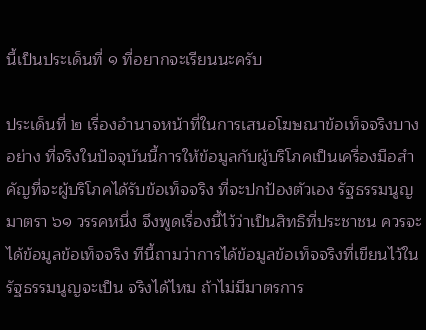นี้เป็นประเด็นที่ ๑ ที่อยากจะเรียนนะครับ

ประเด็นที่ ๒ เรื่องอํานาจหน้าที่ในการเสนอโฆษณาข้อเท็จจริงบางอย่าง ที่จริงในปัจจุบันนี้การให้ข้อมูลกับผู้บริโภคเป็นเครื่องมือสําคัญที่จะผู้บริโภคได้รับข้อเท็จจริง ที่จะปกป้องตัวเอง รัฐธรรมนูญ มาตรา ๖๑ วรรคหนึ่ง จึงพูดเรื่องนี้ไว้ว่าเป็นสิทธิที่ประชาชน ควรจะได้ข้อมูลข้อเท็จจริง ทีนี้ถามว่าการได้ข้อมูลข้อเท็จจริงที่เขียนไว้ในรัฐธรรมนูญจะเป็น จริงได้ไหม ถ้าไม่มีมาตรการ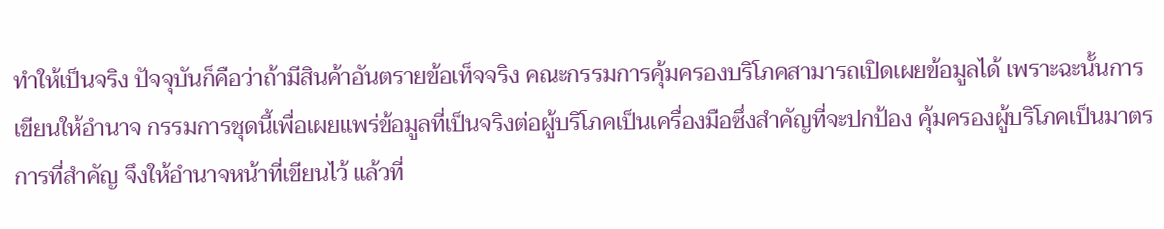ทําให้เป็นจริง ปัจจุบันก็คือว่าถ้ามีสินค้าอันตรายข้อเท็จจริง คณะกรรมการคุ้มครองบริโภคสามารถเปิดเผยข้อมูลได้ เพราะฉะนั้นการเขียนให้อํานาจ กรรมการชุดนี้เพื่อเผยแพร่ข้อมูลที่เป็นจริงต่อผู้บริโภคเป็นเครื่องมือซึ่งสําคัญที่จะปกป้อง คุ้มครองผู้บริโภคเป็นมาตรการที่สําคัญ จึงให้อํานาจหน้าที่เขียนไว้ แล้วที่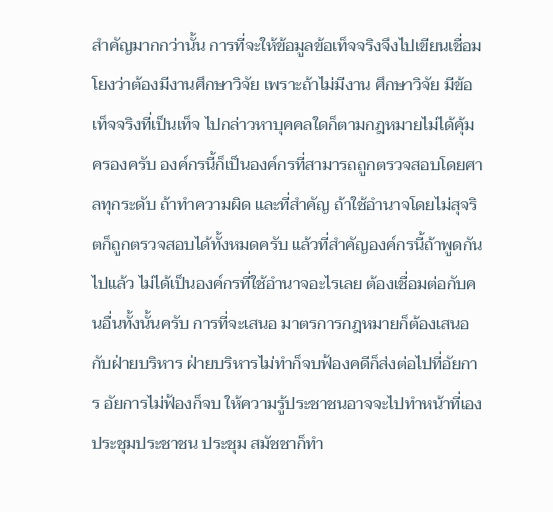สําคัญมากกว่านั้น การที่จะให้ข้อมูลข้อเท็จจริงจึงไปเขียนเชื่อมโยงว่าต้องมีงานศึกษาวิจัย เพราะถ้าไม่มีงาน ศึกษาวิจัย มีข้อเท็จจริงที่เป็นเท็จ ไปกล่าวหาบุคคลใดก็ตามกฎหมายไม่ได้คุ้มครองครับ องค์กรนี้ก็เป็นองค์กรที่สามารถถูกตรวจสอบโดยศาลทุกระดับ ถ้าทําความผิด และที่สําคัญ ถ้าใช้อํานาจโดยไม่สุจริตก็ถูกตรวจสอบได้ทั้งหมดครับ แล้วที่สําคัญองค์กรนี้ถ้าพูดกันไปแล้ว ไม่ได้เป็นองค์กรที่ใช้อํานาจอะไรเลย ต้องเชื่อมต่อกับคนอื่นทั้งนั้นครับ การที่จะเสนอ มาตรการกฎหมายก็ต้องเสนอกับฝ่ายบริหาร ฝ่ายบริหารไม่ทําก็จบฟ้องคดีก็ส่งต่อไปที่อัยการ อัยการไม่ฟ้องก็จบ ให้ความรู้ประชาชนอาจจะไปทําหน้าที่เอง ประชุมประชาชน ประชุม สมัชชาก็ทํา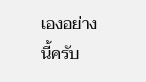เองอย่างนี้ครับ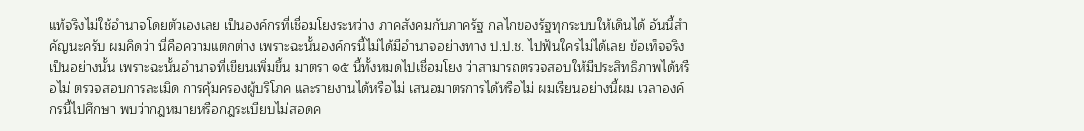แท้จริงไม่ใช้อํานาจโดยตัวเองเลย เป็นองค์กรที่เชื่อมโยงระหว่าง ภาคสังคมกับภาครัฐ กลไกของรัฐทุกระบบให้เดินได้ อันนี้สําคัญนะครับ ผมคิดว่า นี่คือความแตกต่าง เพราะฉะนั้นองค์กรนี้ไม่ได้มีอํานาจอย่างทาง ป.ป.ช. ไปฟันใครไม่ได้เลย ข้อเท็จจริงเป็นอย่างนั้น เพราะฉะนั้นอํานาจที่เขียนเพิ่มขึ้น มาตรา ๑๕ นี้ทั้งหมดไปเชื่อมโยง ว่าสามารถตรวจสอบให้มีประสิทธิภาพได้หรือไม่ ตรวจสอบการละเมิด การคุ้มครองผู้บริโภค และรายงานได้หรือไม่ เสนอมาตรการได้หรือไม่ ผมเรียนอย่างนี้ผม เวลาองค์กรนี้ไปศึกษา พบว่ากฎหมายหรือกฎระเบียบไม่สอดค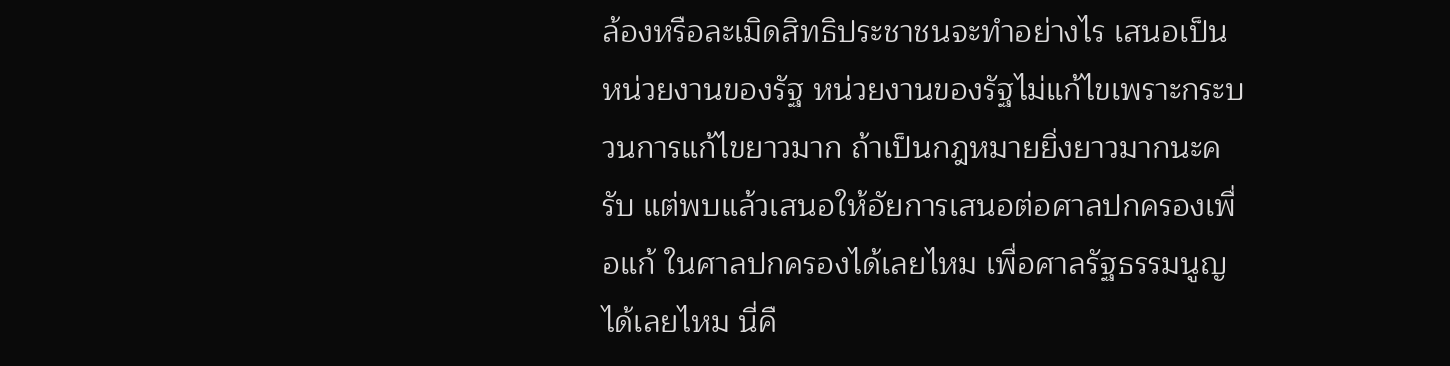ล้องหรือละเมิดสิทธิประชาชนจะทําอย่างไร เสนอเป็นหน่วยงานของรัฐ หน่วยงานของรัฐไม่แก้ไขเพราะกระบวนการแก้ไขยาวมาก ถ้าเป็นกฎหมายยิ่งยาวมากนะครับ แต่พบแล้วเสนอให้อัยการเสนอต่อศาลปกครองเพื่อแก้ ในศาลปกครองได้เลยไหม เพื่อศาลรัฐธรรมนูญได้เลยไหม นี่คื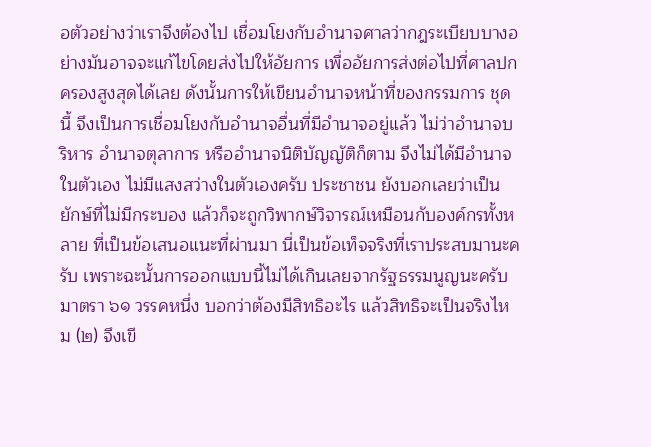อตัวอย่างว่าเราจึงต้องไป เชื่อมโยงกับอํานาจศาลว่ากฎระเบียบบางอย่างมันอาจจะแก้ไขโดยส่งไปให้อัยการ เพื่ออัยการส่งต่อไปที่ศาลปกครองสูงสุดได้เลย ดังนั้นการให้เขียนอํานาจหน้าที่ของกรรมการ ชุดนี้ จึงเป็นการเชื่อมโยงกับอํานาจอื่นที่มีอํานาจอยู่แล้ว ไม่ว่าอํานาจบริหาร อํานาจตุลาการ หรืออํานาจนิติบัญญัติก็ตาม จึงไม่ได้มีอํานาจในตัวเอง ไม่มีแสงสว่างในตัวเองครับ ประชาชน ยังบอกเลยว่าเป็นยักษ์ที่ไม่มีกระบอง แล้วก็จะถูกวิพากษ์วิจารณ์เหมือนกับองค์กรทั้งหลาย ที่เป็นข้อเสนอแนะที่ผ่านมา นี่เป็นข้อเท็จจริงที่เราประสบมานะครับ เพราะฉะนั้นการออกแบบนี้ไม่ได้เกินเลยจากรัฐธรรมนูญนะครับ มาตรา ๖๑ วรรคหนึ่ง บอกว่าต้องมีสิทธิอะไร แล้วสิทธิจะเป็นจริงไหม (๒) จึงเขี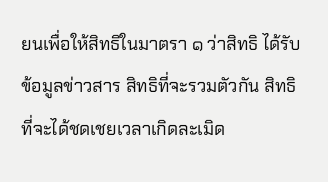ยนเพื่อให้สิทธิในมาตรา ๑ ว่าสิทธิ ได้รับข้อมูลข่าวสาร สิทธิที่จะรวมตัวกัน สิทธิที่จะได้ชดเชยเวลาเกิดละเมิด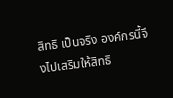สิทธิ เป็นจริง องค์กรนี้จึงไปเสริมให้สิทธิ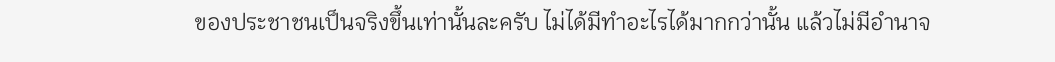ของประชาชนเป็นจริงขึ้นเท่านั้นละครับ ไม่ได้มีทําอะไรได้มากกว่านั้น แล้วไม่มีอํานาจ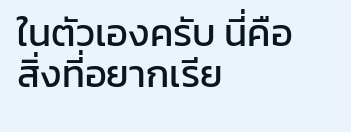ในตัวเองครับ นี่คือสิ่งที่อยากเรีย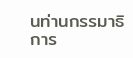นท่านกรรมาธิการ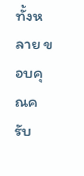ทั้งหลาย ขอบคุณครับ